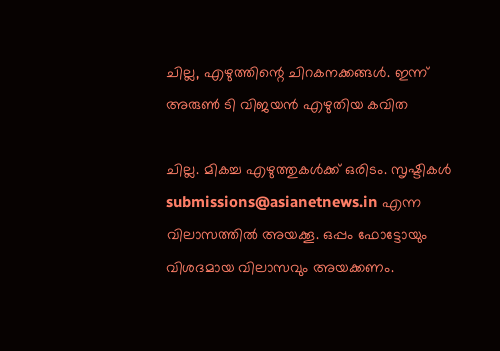ചില്ല, എഴുത്തിന്റെ ചിറകനക്കങ്ങള്‍. ഇന്ന് അരുണ്‍ ടി വിജയന്‍ എഴുതിയ കവിത

ചില്ല. മികച്ച എഴുത്തുകള്‍ക്ക് ഒരിടം. സൃഷ്ടികള്‍ submissions@asianetnews.in എന്ന വിലാസത്തില്‍ അയക്കൂ. ഒപ്പം ഫോട്ടോയും വിശദമായ വിലാസവും അയക്കണം.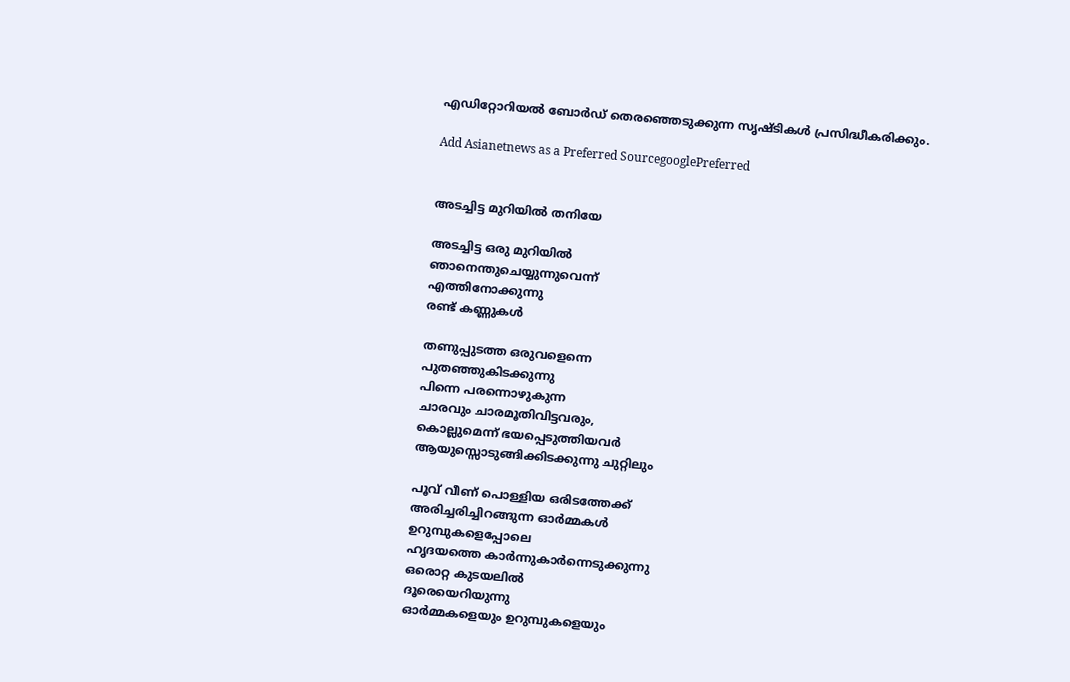എഡിറ്റോറിയല്‍ ബോര്‍ഡ് തെരഞ്ഞെടുക്കുന്ന സൃഷ്ടികള്‍ പ്രസിദ്ധീകരിക്കും.

Add Asianetnews as a Preferred SourcegooglePreferred


അടച്ചിട്ട മുറിയില്‍ തനിയേ

അടച്ചിട്ട ഒരു മുറിയില്‍
ഞാനെന്തുചെയ്യുന്നുവെന്ന്
എത്തിനോക്കുന്നു
രണ്ട് കണ്ണുകള്‍

തണുപ്പുടത്ത ഒരുവളെന്നെ
പുതഞ്ഞുകിടക്കുന്നു
പിന്നെ പരന്നൊഴുകുന്ന
ചാരവും ചാരമൂതിവിട്ടവരും,
കൊല്ലുമെന്ന് ഭയപ്പെടുത്തിയവര്‍
ആയുസ്സൊടുങ്ങിക്കിടക്കുന്നു ചുറ്റിലും

പൂവ് വീണ് പൊള്ളിയ ഒരിടത്തേക്ക്
അരിച്ചരിച്ചിറങ്ങുന്ന ഓര്‍മ്മകള്‍
ഉറുമ്പുകളെപ്പോലെ
ഹൃദയത്തെ കാര്‍ന്നുകാര്‍ന്നെടുക്കുന്നു
ഒരൊറ്റ കുടയലില്‍
ദൂരെയെറിയുന്നു
ഓര്‍മ്മകളെയും ഉറുമ്പുകളെയും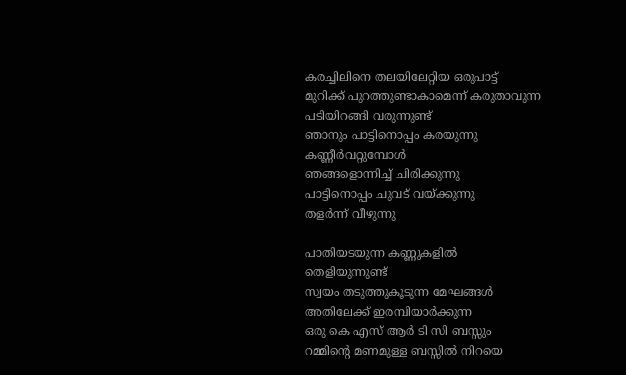കരച്ചിലിനെ തലയിലേറ്റിയ ഒരുപാട്ട്
മുറിക്ക് പുറത്തുണ്ടാകാമെന്ന് കരുതാവുന്ന
പടിയിറങ്ങി വരുന്നുണ്ട്
ഞാനും പാട്ടിനൊപ്പം കരയുന്നു
കണ്ണീര്‍വറ്റുമ്പോള്‍
ഞങ്ങളൊന്നിച്ച് ചിരിക്കുന്നു
പാട്ടിനൊപ്പം ചുവട് വയ്ക്കുന്നു
തളര്‍ന്ന് വീഴുന്നു

പാതിയടയുന്ന കണ്ണുകളില്‍
തെളിയുന്നുണ്ട്
സ്വയം തടുത്തുകൂടുന്ന മേഘങ്ങള്‍
അതിലേക്ക് ഇരമ്പിയാര്‍ക്കുന്ന
ഒരു കെ എസ് ആര്‍ ടി സി ബസ്സും
റമ്മിന്റെ മണമുള്ള ബസ്സില്‍ നിറയെ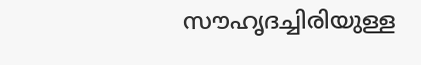സൗഹൃദച്ചിരിയുള്ള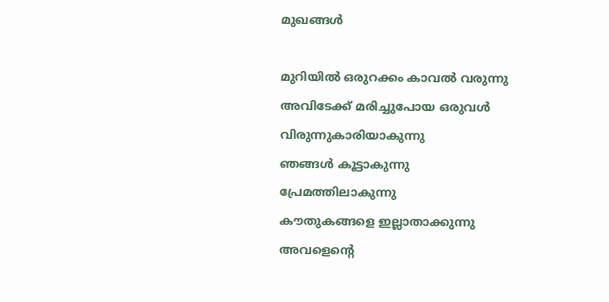മുഖങ്ങള്‍

മുറിയില്‍ ഒരുറക്കം കാവല്‍ വരുന്നു
അവിടേക്ക് മരിച്ചുപോയ ഒരുവള്‍
വിരുന്നുകാരിയാകുന്നു
ഞങ്ങള്‍ കൂട്ടാകുന്നു
പ്രേമത്തിലാകുന്നു
കൗതുകങ്ങളെ ഇല്ലാതാക്കുന്നു
അവളെന്റെ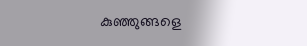കുഞ്ഞുങ്ങളെ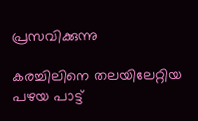പ്രസവിക്കുന്നു

കരച്ചിലിനെ തലയിലേറ്റിയ
പഴയ പാട്ട്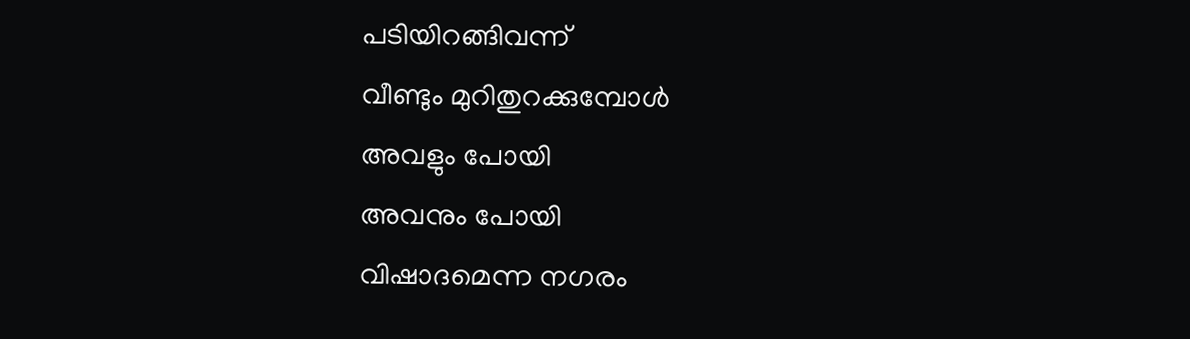പടിയിറങ്ങിവന്ന്
വീണ്ടും മുറിതുറക്കുമ്പോള്‍
അവളും പോയി
അവനും പോയി
വിഷാദമെന്ന നഗരം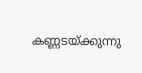കണ്ണടയ്ക്കുന്നു